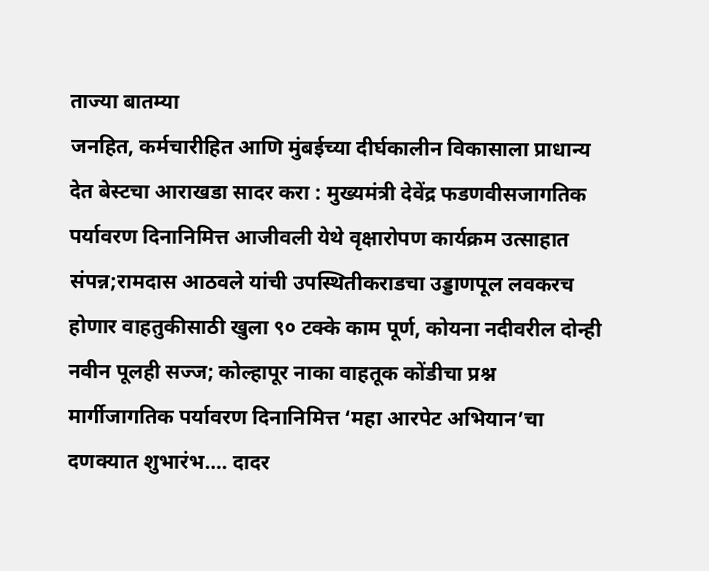ताज्या बातम्या
जनहित, कर्मचारीहित आणि मुंबईच्या दीर्घकालीन विकासाला प्राधान्य देत बेस्टचा आराखडा सादर करा : मुख्यमंत्री देवेंद्र फडणवीसजागतिक पर्यावरण दिनानिमित्त आजीवली येथे वृक्षारोपण कार्यक्रम उत्साहात संपन्न;रामदास आठवले यांची उपस्थितीकराडचा उड्डाणपूल लवकरच होणार वाहतुकीसाठी खुला ९० टक्के काम पूर्ण, कोयना नदीवरील दोन्ही नवीन पूलही सज्ज; कोल्हापूर नाका वाहतूक कोंडीचा प्रश्न मार्गीजागतिक पर्यावरण दिनानिमित्त ‘महा आरपेट अभियान’चा दणक्यात शुभारंभ…. दादर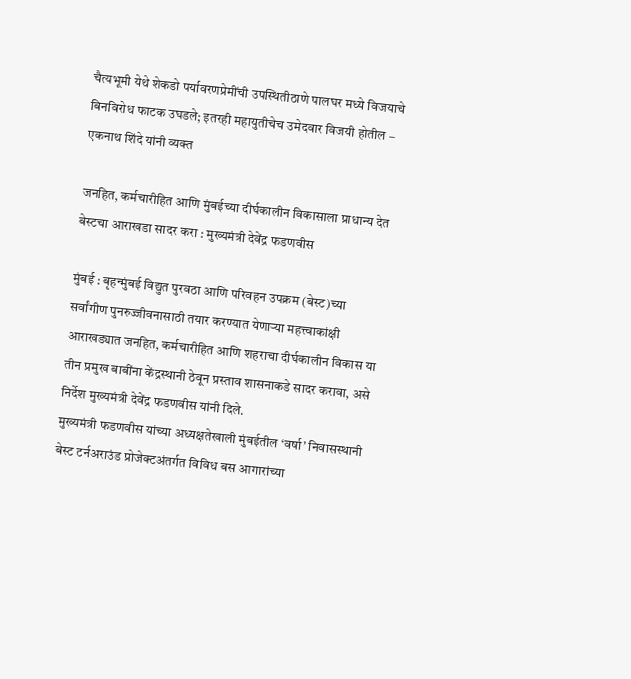चैत्यभूमी येथे शेकडो पर्यावरणप्रेमींची उपस्थितीठाणे पालघर मध्ये विजयाचे बिनविरोध फाटक उघडले; इतरही महायुतीचेच उमेदवार विजयी होतील – एकनाथ शिंदे यांनी व्यक्त

जनहित, कर्मचारीहित आणि मुंबईच्या दीर्घकालीन विकासाला प्राधान्य देत बेस्टचा आराखडा सादर करा : मुख्यमंत्री देवेंद्र फडणवीस

मुंबई : बृहन्मुंबई विद्युत पुरवठा आणि परिवहन उपक्रम (बेस्ट)च्या सर्वांगीण पुनरुज्जीवनासाठी तयार करण्यात येणाऱ्या महत्त्वाकांक्षी आराखड्यात जनहित, कर्मचारीहित आणि शहराचा दीर्घकालीन विकास या तीन प्रमुख बाबींना केंद्रस्थानी ठेवून प्रस्ताव शासनाकडे सादर करावा, असे निर्देश मुख्यमंत्री देवेंद्र फडणवीस यांनी दिले.
मुख्यमंत्री फडणवीस यांच्या अध्यक्षतेखाली मुंबईतील ‘वर्षा’ निवासस्थानी बेस्ट टर्नअराउंड प्रोजेक्टअंतर्गत विविध बस आगारांच्या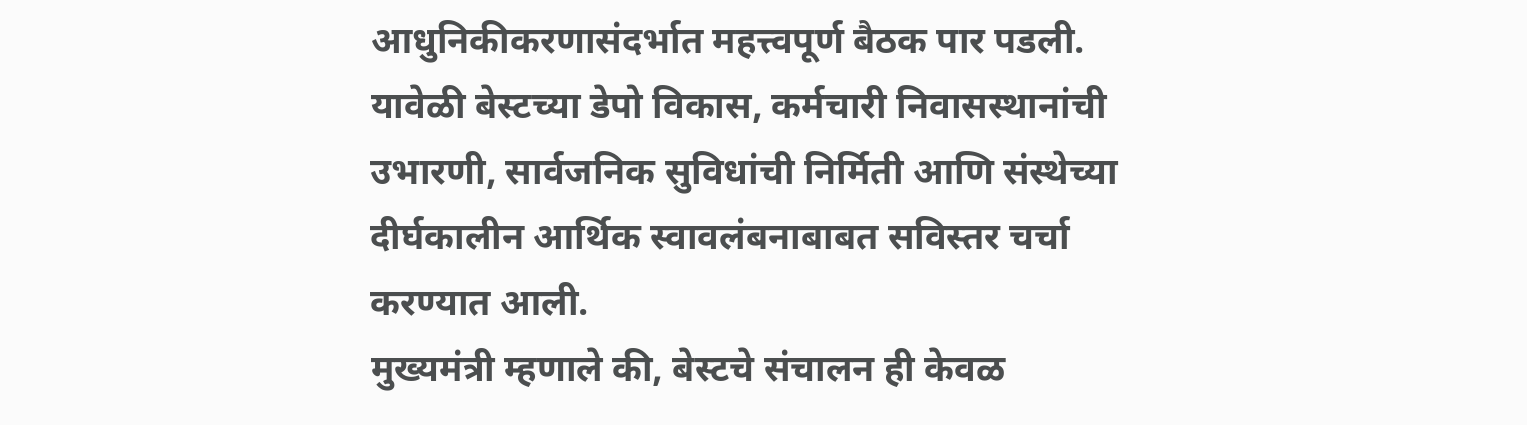आधुनिकीकरणासंदर्भात महत्त्वपूर्ण बैठक पार पडली. यावेळी बेस्टच्या डेपो विकास, कर्मचारी निवासस्थानांची उभारणी, सार्वजनिक सुविधांची निर्मिती आणि संस्थेच्या दीर्घकालीन आर्थिक स्वावलंबनाबाबत सविस्तर चर्चा करण्यात आली.
मुख्यमंत्री म्हणाले की, बेस्टचे संचालन ही केवळ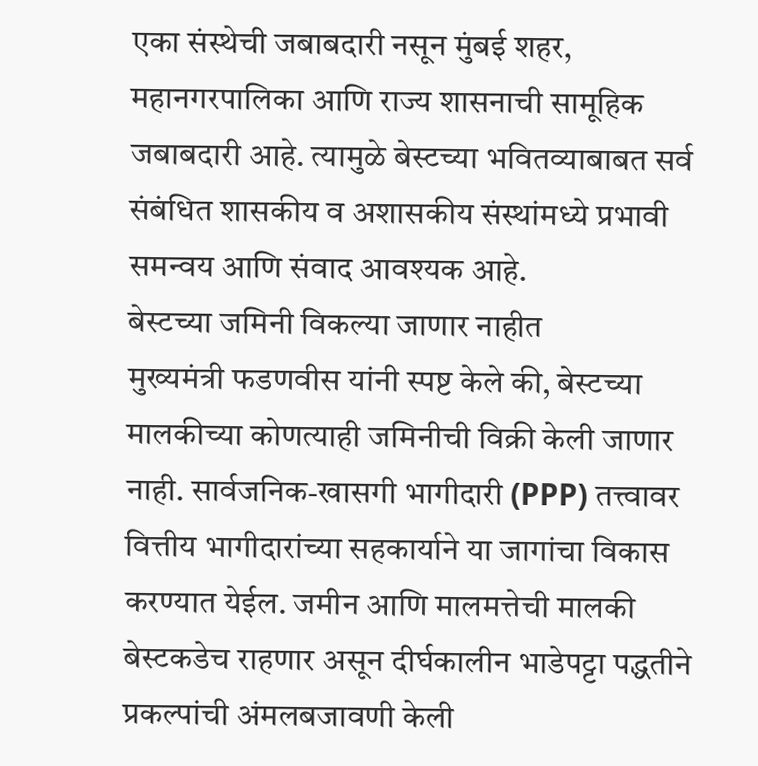एका संस्थेची जबाबदारी नसून मुंबई शहर, महानगरपालिका आणि राज्य शासनाची सामूहिक जबाबदारी आहे. त्यामुळे बेस्टच्या भवितव्याबाबत सर्व संबंधित शासकीय व अशासकीय संस्थांमध्ये प्रभावी समन्वय आणि संवाद आवश्यक आहे.
बेस्टच्या जमिनी विकल्या जाणार नाहीत
मुख्यमंत्री फडणवीस यांनी स्पष्ट केले की, बेस्टच्या मालकीच्या कोणत्याही जमिनीची विक्री केली जाणार नाही. सार्वजनिक-खासगी भागीदारी (PPP) तत्त्वावर वित्तीय भागीदारांच्या सहकार्याने या जागांचा विकास करण्यात येईल. जमीन आणि मालमत्तेची मालकी बेस्टकडेच राहणार असून दीर्घकालीन भाडेपट्टा पद्धतीने प्रकल्पांची अंमलबजावणी केली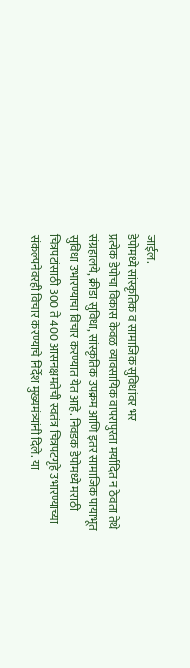जाईल.
डेपोमध्ये सांस्कृतिक व सामाजिक सुविधांवर भर
प्रत्येक डेपोचा विकास केवळ व्यावसायिक वापरापुरता मर्यादित न ठेवता तेथे संग्रहालये, क्रीडा सुविधा, सांस्कृतिक उपक्रम आणि इतर सामाजिक पायाभूत सुविधा उभारण्याचा विचार करण्यात येत आहे. निवडक डेपोमध्ये मराठी चित्रपटांसाठी 300 ते 400 आसनक्षमतेची स्वतंत्र चित्रपटगृहे उभारण्याच्या संकल्पनेवरही विचार करण्याचे निर्देश मुख्यमंत्र्यांनी दिले. या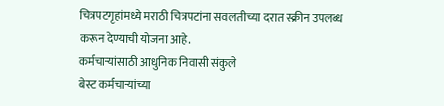चित्रपटगृहांमध्ये मराठी चित्रपटांना सवलतीच्या दरात स्क्रीन उपलब्ध करून देण्याची योजना आहे.
कर्मचाऱ्यांसाठी आधुनिक निवासी संकुले
बेस्ट कर्मचाऱ्यांच्या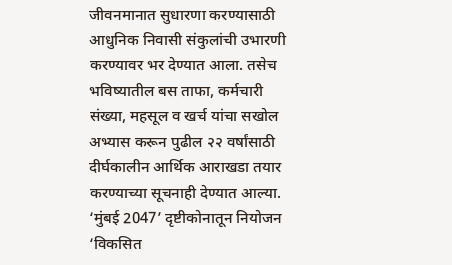जीवनमानात सुधारणा करण्यासाठी आधुनिक निवासी संकुलांची उभारणी करण्यावर भर देण्यात आला. तसेच भविष्यातील बस ताफा, कर्मचारी संख्या, महसूल व खर्च यांचा सखोल अभ्यास करून पुढील २२ वर्षांसाठी दीर्घकालीन आर्थिक आराखडा तयार करण्याच्या सूचनाही देण्यात आल्या.
‘मुंबई 2047’ दृष्टीकोनातून नियोजन
‘विकसित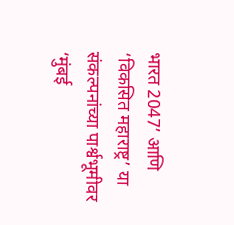भारत 2047’ आणि ‘विकसित महाराष्ट्र’ या संकल्पनांच्या पार्श्वभूमीवर ‘मुंबई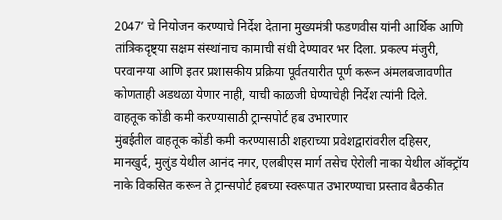2047’ चे नियोजन करण्याचे निर्देश देताना मुख्यमंत्री फडणवीस यांनी आर्थिक आणि तांत्रिकदृष्ट्या सक्षम संस्थांनाच कामाची संधी देण्यावर भर दिला. प्रकल्प मंजुरी, परवानग्या आणि इतर प्रशासकीय प्रक्रिया पूर्वतयारीत पूर्ण करून अंमलबजावणीत कोणताही अडथळा येणार नाही, याची काळजी घेण्याचेही निर्देश त्यांनी दिले.
वाहतूक कोंडी कमी करण्यासाठी ट्रान्सपोर्ट हब उभारणार
मुंबईतील वाहतूक कोंडी कमी करण्यासाठी शहराच्या प्रवेशद्वारांवरील दहिसर, मानखुर्द, मुलुंड येथील आनंद नगर, एलबीएस मार्ग तसेच ऐरोली नाका येथील ऑक्ट्रॉय नाके विकसित करून ते ट्रान्सपोर्ट हबच्या स्वरूपात उभारण्याचा प्रस्ताव बैठकीत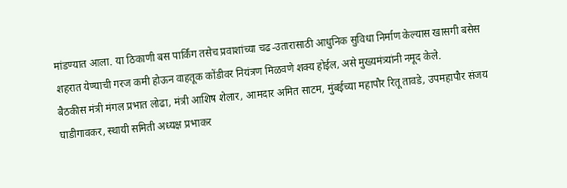मांडण्यात आला. या ठिकाणी बस पार्किंग तसेच प्रवाशांच्या चढ-उतारासाठी आधुनिक सुविधा निर्माण केल्यास खासगी बसेस शहरात येण्याची गरज कमी होऊन वाहतूक कोंडीवर नियंत्रण मिळवणे शक्य होईल, असे मुख्यमंत्र्यांनी नमूद केले.
बैठकीस मंत्री मंगल प्रभात लोढा, मंत्री आशिष शेलार, आमदार अमित साटम, मुंबईच्या महापौर रितू तावडे, उपमहापौर संजय घाडीगावकर, स्थायी समिती अध्यक्ष प्रभाकर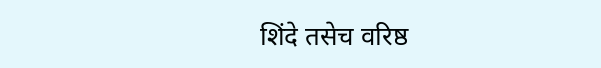शिंदे तसेच वरिष्ठ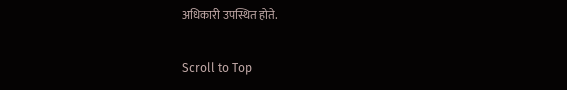अधिकारी उपस्थित होते.

Scroll to Top